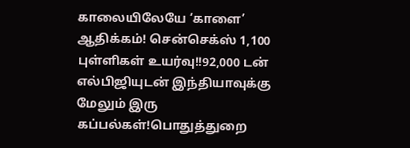காலையிலேயே ‘காளை’ ஆதிக்கம்! சென்செக்ஸ் 1,100 புள்ளிகள் உயர்வு!!92,000 டன் எல்பிஜியுடன் இந்தியாவுக்கு மேலும் இரு கப்பல்கள்!பொதுத்துறை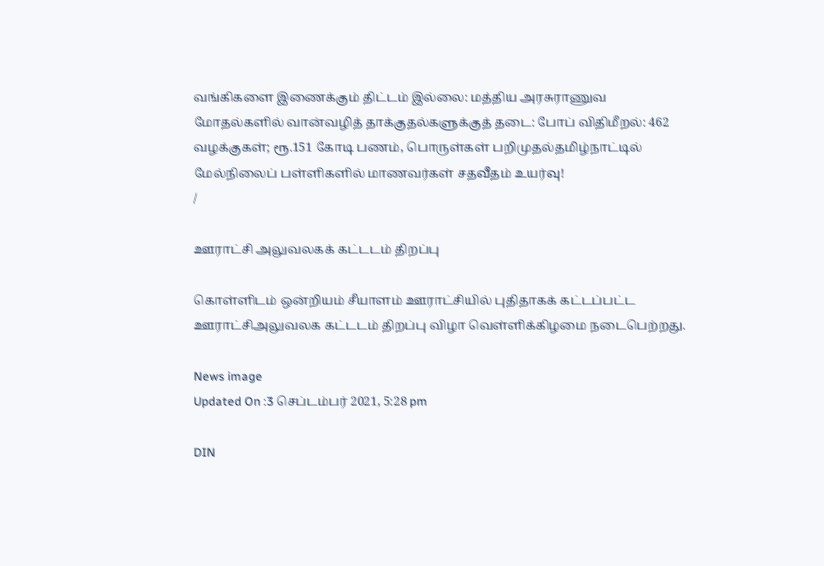வங்கிகளை இணைக்கும் திட்டம் இல்லை: மத்திய அரசுராணுவ மோதல்களில் வான்வழித் தாக்குதல்களுக்குத் தடை: போப் விதிமீறல்: 462 வழக்குகள்; ரூ.151 கோடி பணம், பொருள்கள் பறிமுதல்தமிழ்நாட்டில் மேல்நிலைப் பள்ளிகளில் மாணவர்கள் சதவீதம் உயர்வு!
/

ஊராட்சி அலுவலகக் கட்டடம் திறப்பு

கொள்ளிடம் ஒன்றியம் சீயாளம் ஊராட்சியில் புதிதாகக் கட்டப்பட்ட ஊராட்சிஅலுவலக கட்டடம் திறப்பு விழா வெள்ளிக்கிழமை நடைபெற்றது.

News image
Updated On :3 செப்டம்பர் 2021, 5:28 pm

DIN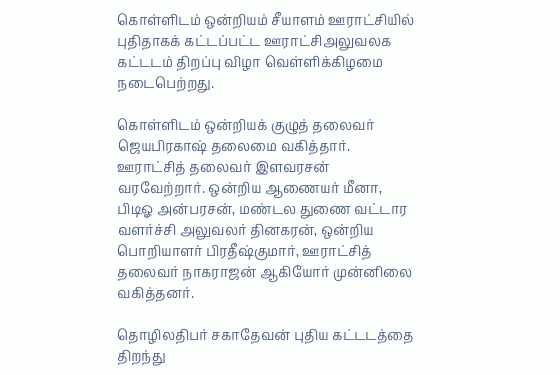கொள்ளிடம் ஒன்றியம் சீயாளம் ஊராட்சியில் புதிதாகக் கட்டப்பட்ட ஊராட்சிஅலுவலக கட்டடம் திறப்பு விழா வெள்ளிக்கிழமை நடைபெற்றது.

கொள்ளிடம் ஒன்றியக் குழுத் தலைவர் ஜெயபிரகாஷ் தலைமை வகித்தார். ஊராட்சித் தலைவர் இளவரசன் வரவேற்றார். ஒன்றிய ஆணையர் மீனா, பிடிஓ அன்பரசன், மண்டல துணை வட்டார வளர்ச்சி அலுவலர் தினகரன், ஒன்றிய பொறியாளர் பிரதீஷ்குமார், ஊராட்சித் தலைவர் நாகராஜன் ஆகியோர் முன்னிலை வகித்தனர்.

தொழிலதிபர் சகாதேவன் புதிய கட்டடத்தை திறந்து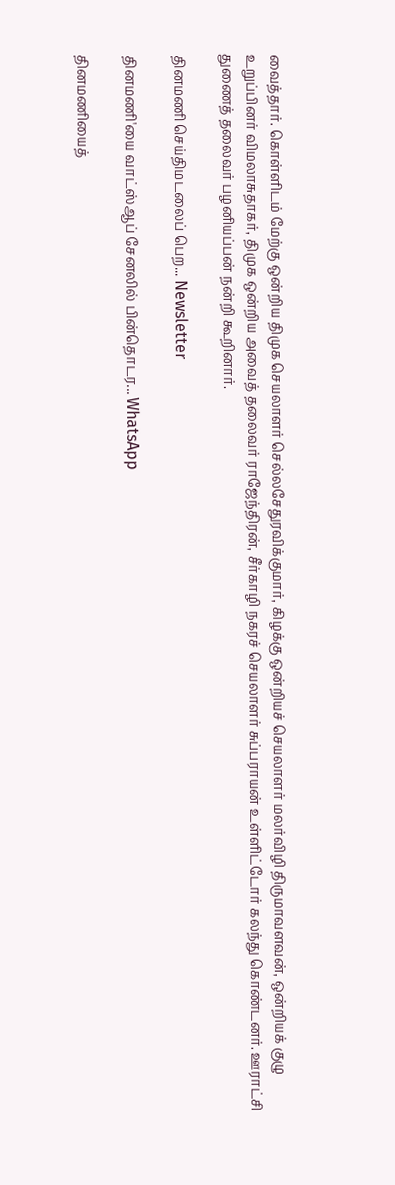வைத்தார். கொள்ளிடம் மேற்கு ஒன்றிய திமுக செயலாளர் செல்லசேதுரவிக்குமார், கிழக்கு ஒன்றியச் செயலாளர் மலர்விழி திருமாவளவன், ஒன்றியக் குழு உறுப்பினர் விமலாசுதாகர், திமுக ஒன்றிய அவைத் தலைவர் ராஜேந்திரன், சீர்காழி நகரச் செயலாளர் சுப்பராயன் உள்ளிட்டோர் கலந்து கொண்டனர். ஊராட்சி துணைத் தலைவர் பழனியப்பன் நன்றி கூறினார்.

தினமணி செய்திமடலைப் பெற... Newsletter

தினமணி'யை வாட்ஸ்ஆப் சேனலில் பின்தொடர... WhatsApp

தினமணியைத்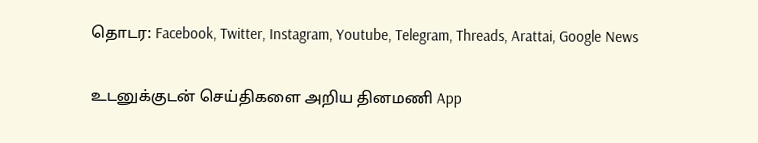தொடர: Facebook, Twitter, Instagram, Youtube, Telegram, Threads, Arattai, Google News

உடனுக்குடன் செய்திகளை அறிய தினமணி App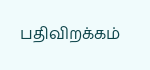பதிவிறக்கம்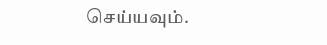செய்யவும்.